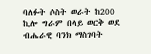ባለፉት ሶስት ወራት ከ200 ኪሎ ግራም በላይ ወርቅ ወደ ብሔራዊ ባንክ ማስገባት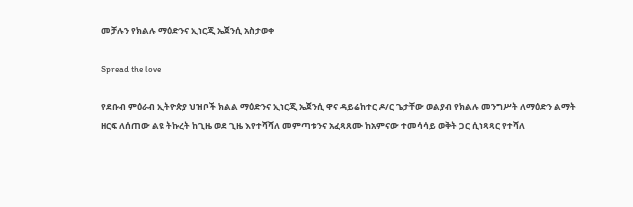መቻሉን የክልሉ ማዕድንና ኢነርጂ ኤጀንሲ አስታወቀ

Spread the love

የደቡብ ምዕራብ ኢትዮጵያ ህዝቦች ክልል ማዕድንና ኢነርጂ ኤጀንሲ ዋና ዳይሬከተር ዶ/ር ጌታቸው ወልያብ የክልሉ መንግሥት ለማዕድን ልማት ዘርፍ ለሰጠው ልዩ ትኩረት ከጊዜ ወደ ጊዜ እየተሻሻለ መምጣቱንና አፈጻጸሙ ከአምናው ተመሳሳይ ወቅት ጋር ሲነጻጻር የተሻለ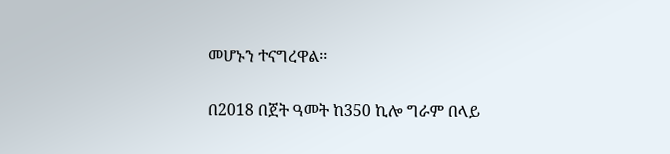መሆኑን ተናግረዋል፡፡

በ2018 በጀት ዓመት ከ350 ኪሎ ግራም በላይ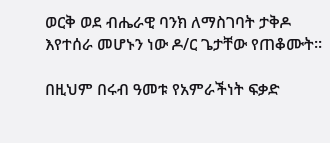ወርቅ ወደ ብሔራዊ ባንክ ለማስገባት ታቅዶ እየተሰራ መሆኑን ነው ዶ/ር ጌታቸው የጠቆሙት፡፡

በዚህም በሩብ ዓመቱ የአምራችነት ፍቃድ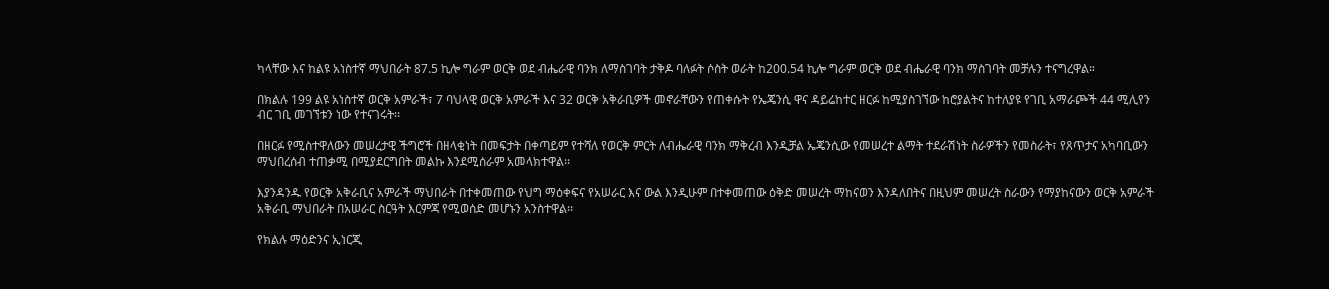ካላቸው እና ከልዩ አነስተኛ ማህበራት 87.5 ኪሎ ግራም ወርቅ ወደ ብሔራዊ ባንክ ለማስገባት ታቅዶ ባለፉት ሶስት ወራት ከ200.54 ኪሎ ግራም ወርቅ ወደ ብሔራዊ ባንክ ማስገባት መቻሉን ተናግረዋል።

በክልሉ 199 ልዩ አነስተኛ ወርቅ አምራች፣ 7 ባህላዊ ወርቅ አምራች እና 32 ወርቅ አቅራቢዎች መኖራቸውን የጠቀሱት የኤጄንሲ ዋና ዳይሬከተር ዘርፉ ከሚያስገኘው ከሮያልትና ከተለያዩ የገቢ አማራጮች 44 ሚሊየን ብር ገቢ መገኘቱን ነው የተናገሩት፡፡

በዘርፉ የሚስተዋለውን መሠረታዊ ችግሮች በዘላቂነት በመፍታት በቀጣይም የተሻለ የወርቅ ምርት ለብሔራዊ ባንክ ማቅረብ እንዲቻል ኤጄንሲው የመሠረተ ልማት ተደራሽነት ስራዎችን የመስራት፣ የጸጥታና አካባቢውን ማህበረሰብ ተጠቃሚ በሚያደርግበት መልኩ እንደሚሰራም አመላክተዋል፡፡

እያንዳንዱ የወርቅ አቅራቢና አምራች ማህበራት በተቀመጠው የህግ ማዕቀፍና የአሠራር እና ውል እንዲሁም በተቀመጠው ዕቅድ መሠረት ማከናወን እንዳለበትና በዚህም መሠረት ስራውን የማያከናውን ወርቅ አምራች አቅራቢ ማህበራት በአሠራር ስርዓት እርምጃ የሚወሰድ መሆኑን አንስተዋል፡፡

የክልሉ ማዕድንና ኢነርጂ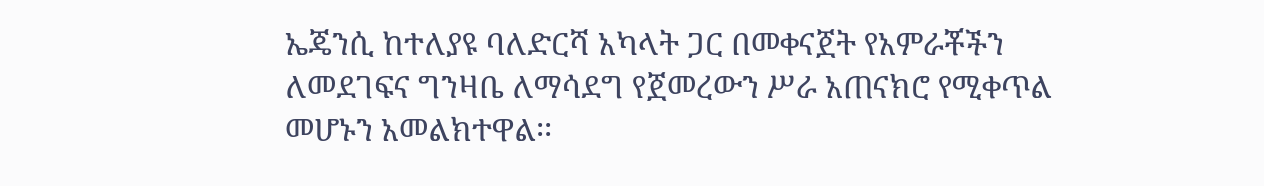ኤጄንሲ ከተለያዩ ባለድርሻ አካላት ጋር በመቀናጀት የአምራቾችን ለመደገፍና ግንዛቤ ለማሳደግ የጀመረውን ሥራ አጠናክሮ የሚቀጥል መሆኑን አመልክተዋል፡፡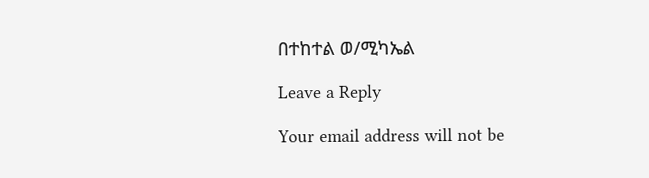በተከተል ወ/ሚካኤል

Leave a Reply

Your email address will not be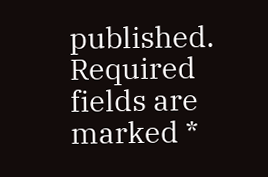published. Required fields are marked *